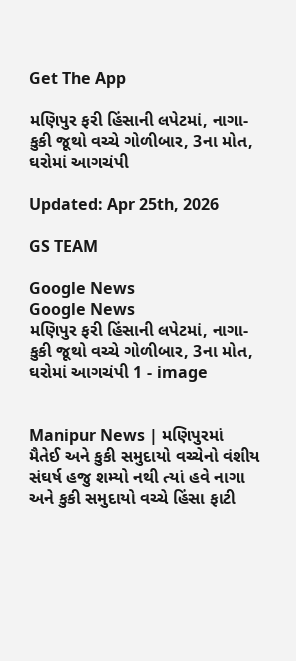Get The App

મણિપુર ફરી હિંસાની લપેટમાં, નાગા-કુકી જૂથો વચ્ચે ગોળીબાર, 3ના મોત, ઘરોમાં આગચંપી

Updated: Apr 25th, 2026

GS TEAM

Google News
Google News
મણિપુર ફરી હિંસાની લપેટમાં, નાગા-કુકી જૂથો વચ્ચે ગોળીબાર, 3ના મોત, ઘરોમાં આગચંપી 1 - image


Manipur News | મણિપુરમાં મૈતેઈ અને કુકી સમુદાયો વચ્ચેનો વંશીય સંઘર્ષ હજુ શમ્યો નથી ત્યાં હવે નાગા અને કુકી સમુદાયો વચ્ચે હિંસા ફાટી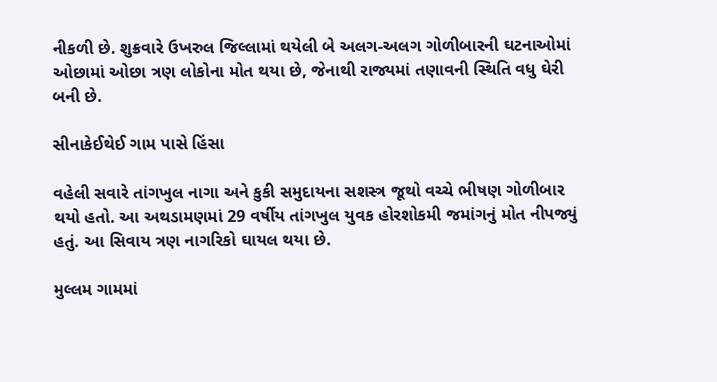નીકળી છે. શુક્રવારે ઉખરુલ જિલ્લામાં થયેલી બે અલગ-અલગ ગોળીબારની ઘટનાઓમાં ઓછામાં ઓછા ત્રણ લોકોના મોત થયા છે, જેનાથી રાજ્યમાં તણાવની સ્થિતિ વધુ ઘેરી બની છે.

સીનાકેઈથેઈ ગામ પાસે હિંસા

વહેલી સવારે તાંગખુલ નાગા અને કુકી સમુદાયના સશસ્ત્ર જૂથો વચ્ચે ભીષણ ગોળીબાર થયો હતો. આ અથડામણમાં 29 વર્ષીય તાંગખુલ યુવક હોરશોકમી જમાંગનું મોત નીપજ્યું હતું. આ સિવાય ત્રણ નાગરિકો ઘાયલ થયા છે.

મુલ્લમ ગામમાં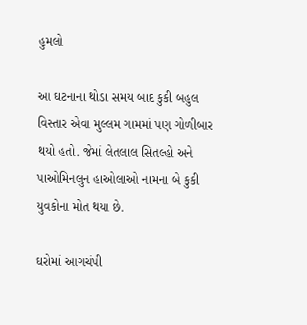હુમલો

આ ઘટનાના થોડા સમય બાદ કુકી બહુલ વિસ્તાર એવા મુલ્લમ ગામમાં પણ ગોળીબાર થયો હતો. જેમાં લેતલાલ સિતલ્હો અને પાઓમિનલુન હાઓલાઓ નામના બે કુકી યુવકોના મોત થયા છે.

ઘરોમાં આગચંપી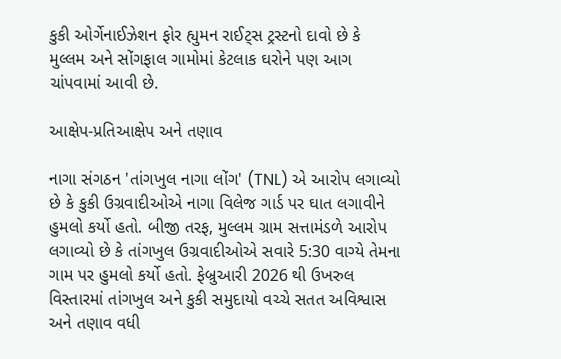કુકી ઓર્ગેનાઈઝેશન ફોર હ્યુમન રાઈટ્સ ટ્રસ્ટનો દાવો છે કે મુલ્લમ અને સોંગફાલ ગામોમાં કેટલાક ઘરોને પણ આગ ચાંપવામાં આવી છે.

આક્ષેપ-પ્રતિઆક્ષેપ અને તણાવ

નાગા સંગઠન 'તાંગખુલ નાગા લોંગ' (TNL) એ આરોપ લગાવ્યો છે કે કુકી ઉગ્રવાદીઓએ નાગા વિલેજ ગાર્ડ પર ઘાત લગાવીને હુમલો કર્યો હતો. બીજી તરફ, મુલ્લમ ગ્રામ સત્તામંડળે આરોપ લગાવ્યો છે કે તાંગખુલ ઉગ્રવાદીઓએ સવારે 5:30 વાગ્યે તેમના ગામ પર હુમલો કર્યો હતો. ફેબ્રુઆરી 2026 થી ઉખરુલ વિસ્તારમાં તાંગખુલ અને કુકી સમુદાયો વચ્ચે સતત અવિશ્વાસ અને તણાવ વધી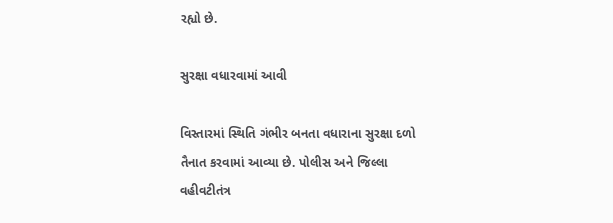રહ્યો છે.

સુરક્ષા વધારવામાં આવી

વિસ્તારમાં સ્થિતિ ગંભીર બનતા વધારાના સુરક્ષા દળો તૈનાત કરવામાં આવ્યા છે. પોલીસ અને જિલ્લા વહીવટીતંત્ર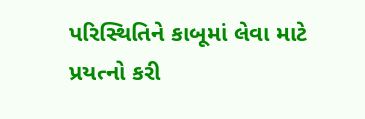પરિસ્થિતિને કાબૂમાં લેવા માટે પ્રયત્નો કરી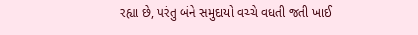રહ્યા છે, પરંતુ બંને સમુદાયો વચ્ચે વધતી જતી ખાઈ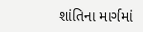શાંતિના માર્ગમાં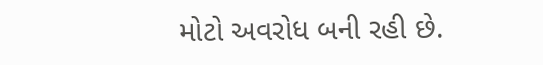મોટો અવરોધ બની રહી છે.